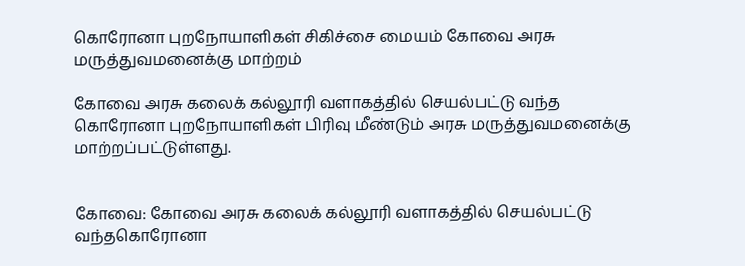கொரோனா புறநோயாளிகள் சிகிச்சை மையம் கோவை அரசு மருத்துவமனைக்கு மாற்றம்

கோவை அரசு கலைக் கல்லூரி வளாகத்தில் செயல்பட்டு வந்த கொரோனா புறநோயாளிகள் பிரிவு மீண்டும் அரசு மருத்துவமனைக்கு மாற்றப்பட்டுள்ளது.


கோவை: கோவை அரசு கலைக் கல்லூரி வளாகத்தில் செயல்பட்டு வந்தகொரோனா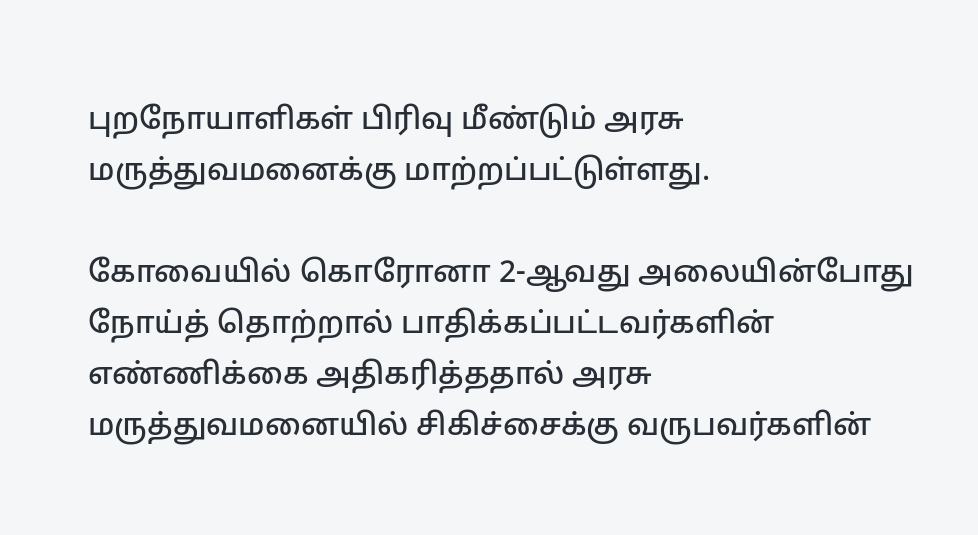புறநோயாளிகள் பிரிவு மீண்டும் அரசு மருத்துவமனைக்கு மாற்றப்பட்டுள்ளது.

கோவையில் கொரோனா 2-ஆவது அலையின்போது நோய்த் தொற்றால் பாதிக்கப்பட்டவர்களின் எண்ணிக்கை அதிகரித்ததால் அரசு மருத்துவமனையில் சிகிச்சைக்கு வருபவர்களின்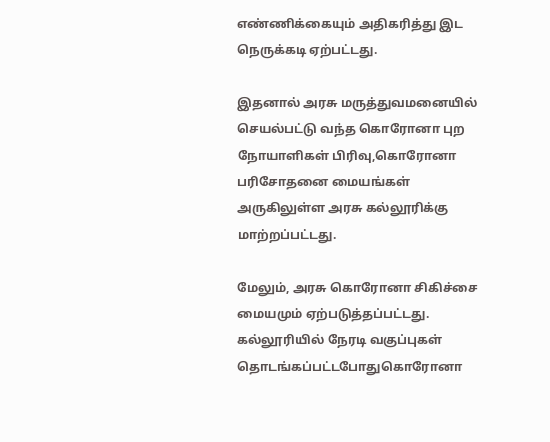எண்ணிக்கையும் அதிகரித்து இட நெருக்கடி ஏற்பட்டது.

இதனால் அரசு மருத்துவமனையில் செயல்பட்டு வந்த கொரோனா புற நோயாளிகள் பிரிவு,கொரோனா பரிசோதனை மையங்கள் அருகிலுள்ள அரசு கல்லூரிக்கு மாற்றப்பட்டது.

மேலும், அரசு கொரோனா சிகிச்சை மையமும் ஏற்படுத்தப்பட்டது. கல்லூரியில் நேரடி வகுப்புகள் தொடங்கப்பட்டபோதுகொரோனா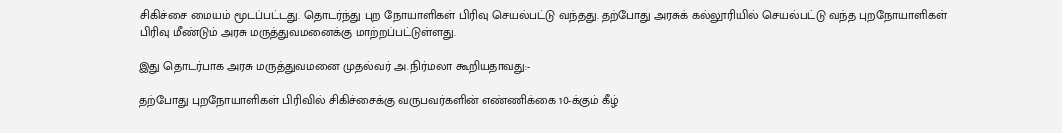சிகிச்சை மையம் மூடப்பட்டது. தொடர்ந்து புற நோயாளிகள் பிரிவு செயல்பட்டு வந்தது. தற்போது அரசுக் கல்லூரியில் செயல்பட்டு வந்த புறநோயாளிகள் பிரிவு மீண்டும் அரசு மருத்துவமனைக்கு மாற்றப்பட்டுள்ளது.

இது தொடர்பாக அரசு மருத்துவமனை முதல்வர் அ.நிர்மலா கூறியதாவது:-

தற்போது புறநோயாளிகள் பிரிவில் சிகிச்சைக்கு வருபவர்களின் எண்ணிக்கை 10-க்கும் கீழ்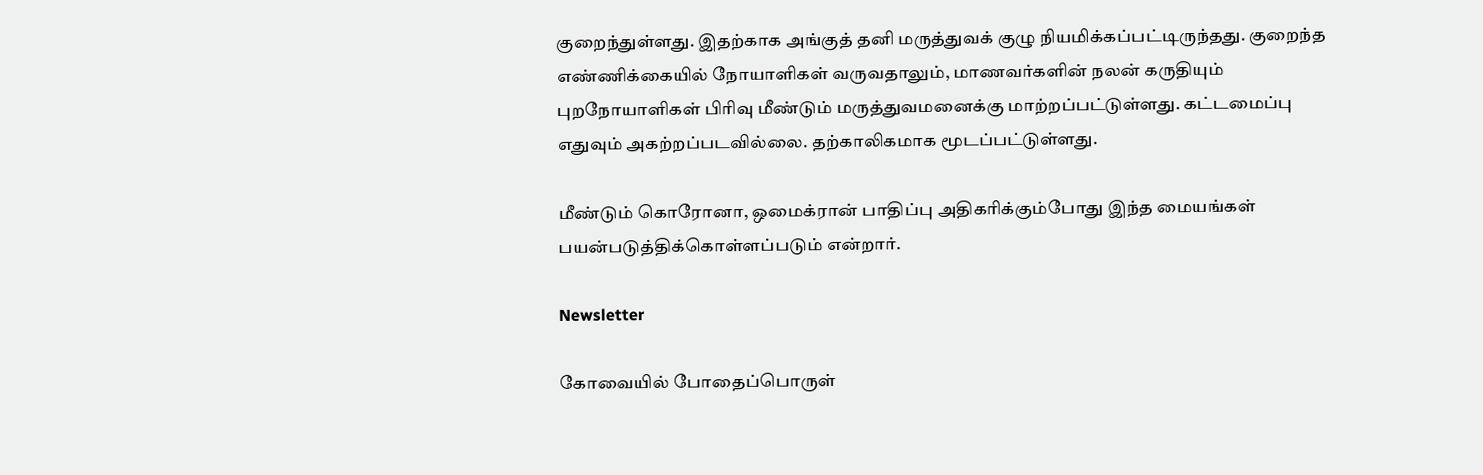குறைந்துள்ளது. இதற்காக அங்குத் தனி மருத்துவக் குழு நியமிக்கப்பட்டிருந்தது. குறைந்த எண்ணிக்கையில் நோயாளிகள் வருவதாலும், மாணவர்களின் நலன் கருதியும் புறநோயாளிகள் பிரிவு மீண்டும் மருத்துவமனைக்கு மாற்றப்பட்டுள்ளது. கட்டமைப்பு எதுவும் அகற்றப்படவில்லை. தற்காலிகமாக மூடப்பட்டுள்ளது.

மீண்டும் கொரோனா, ஒமைக்ரான் பாதிப்பு அதிகரிக்கும்போது இந்த மையங்கள் பயன்படுத்திக்கொள்ளப்படும் என்றார்.

Newsletter

கோவையில் போதைப்பொருள்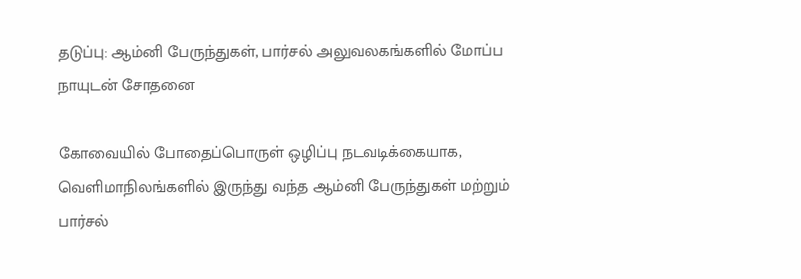தடுப்பு: ஆம்னி பேருந்துகள், பார்சல் அலுவலகங்களில் மோப்ப நாயுடன் சோதனை

கோவையில் போதைப்பொருள் ஒழிப்பு நடவடிக்கையாக, வெளிமாநிலங்களில் இருந்து வந்த ஆம்னி பேருந்துகள் மற்றும் பார்சல்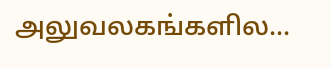அலுவலகங்களில...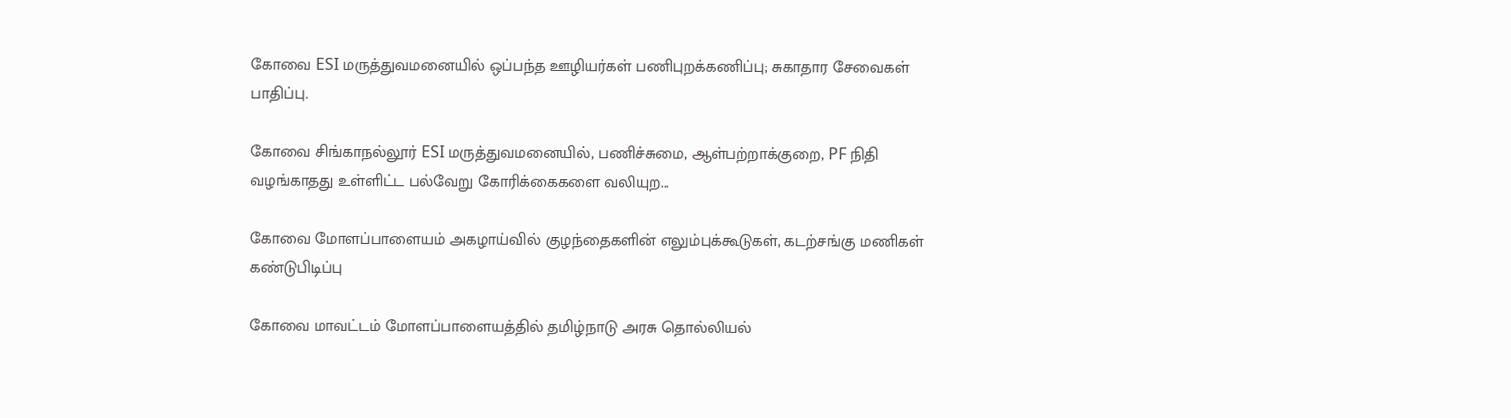கோவை ESI மருத்துவமனையில் ஒப்பந்த ஊழியர்கள் பணிபுறக்கணிப்பு; சுகாதார சேவைகள் பாதிப்பு.

கோவை சிங்காநல்லூர் ESI மருத்துவமனையில், பணிச்சுமை, ஆள்பற்றாக்குறை, PF நிதி வழங்காதது உள்ளிட்ட பல்வேறு கோரிக்கைகளை வலியுற...

கோவை மோளப்பாளையம் அகழாய்வில் குழந்தைகளின் எலும்புக்கூடுகள், கடற்சங்கு மணிகள் கண்டுபிடிப்பு

கோவை மாவட்டம் மோளப்பாளையத்தில் தமிழ்நாடு அரசு தொல்லியல்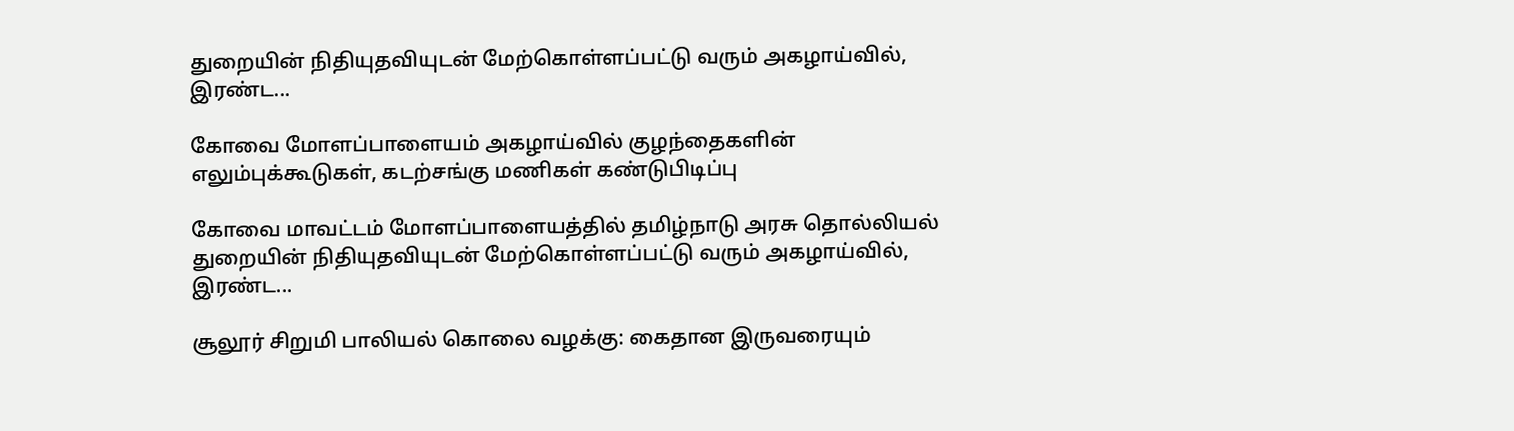துறையின் நிதியுதவியுடன் மேற்கொள்ளப்பட்டு வரும் அகழாய்வில், இரண்ட...

கோவை மோளப்பாளையம் அகழாய்வில் குழந்தைகளின் எலும்புக்கூடுகள், கடற்சங்கு மணிகள் கண்டுபிடிப்பு

கோவை மாவட்டம் மோளப்பாளையத்தில் தமிழ்நாடு அரசு தொல்லியல் துறையின் நிதியுதவியுடன் மேற்கொள்ளப்பட்டு வரும் அகழாய்வில், இரண்ட...

சூலூர் சிறுமி பாலியல் கொலை வழக்கு: கைதான இருவரையும்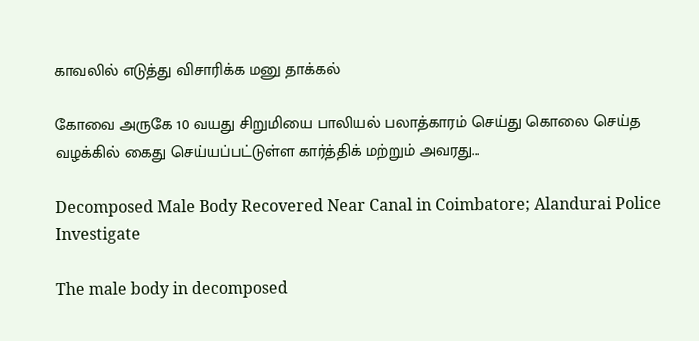காவலில் எடுத்து விசாரிக்க மனு தாக்கல்

கோவை அருகே 10 வயது சிறுமியை பாலியல் பலாத்காரம் செய்து கொலை செய்த வழக்கில் கைது செய்யப்பட்டுள்ள கார்த்திக் மற்றும் அவரது...

Decomposed Male Body Recovered Near Canal in Coimbatore; Alandurai Police Investigate

The male body in decomposed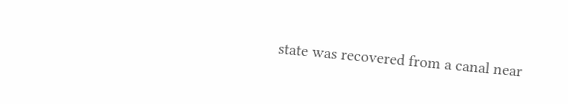state was recovered from a canal near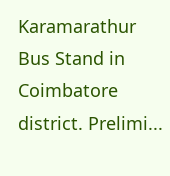Karamarathur Bus Stand in Coimbatore district. Prelimi...